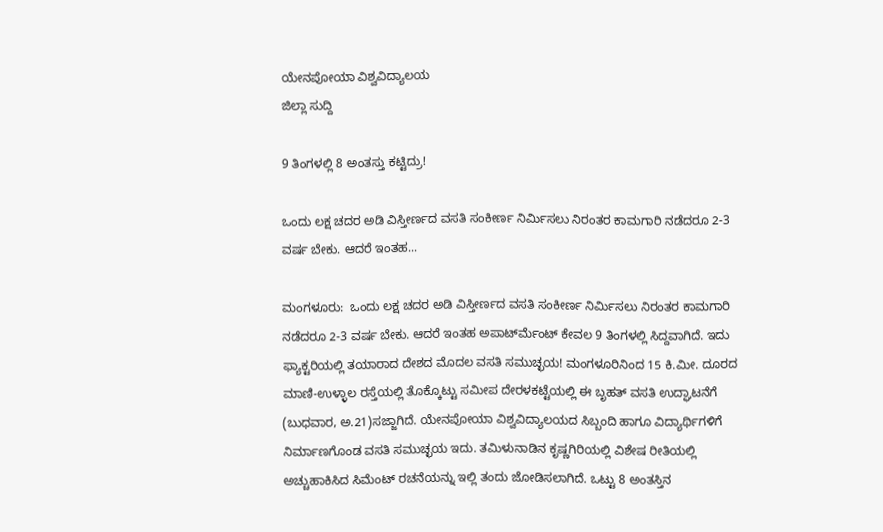ಯೇನಪೋಯಾ ವಿಶ್ವವಿದ್ಯಾಲಯ
ಜಿಲ್ಲಾ ಸುದ್ದಿ

9 ತಿಂಗಳಲ್ಲಿ 8 ಅಂತಸ್ತು ಕಟ್ಟಿದ್ರು!

ಒಂದು ಲಕ್ಷ ಚದರ ಅಡಿ ವಿಸ್ತೀರ್ಣದ ವಸತಿ ಸಂಕೀರ್ಣ ನಿರ್ಮಿಸಲು ನಿರಂತರ ಕಾಮಗಾರಿ ನಡೆದರೂ 2-3 ವರ್ಷ ಬೇಕು. ಆದರೆ ಇಂತಹ...

ಮಂಗಳೂರು:  ಒಂದು ಲಕ್ಷ ಚದರ ಅಡಿ ವಿಸ್ತೀರ್ಣದ ವಸತಿ ಸಂಕೀರ್ಣ ನಿರ್ಮಿಸಲು ನಿರಂತರ ಕಾಮಗಾರಿ ನಡೆದರೂ 2-3 ವರ್ಷ ಬೇಕು. ಆದರೆ ಇಂತಹ ಅಪಾರ್ಟ್‍ಮೆಂಟ್ ಕೇವಲ 9 ತಿಂಗಳಲ್ಲಿ ಸಿದ್ದವಾಗಿದೆ. ಇದು ಫ್ಯಾಕ್ಟರಿಯಲ್ಲಿ ತಯಾರಾದ ದೇಶದ ಮೊದಲ ವಸತಿ ಸಮುಚ್ಛಯ! ಮಂಗಳೂರಿನಿಂದ 15 ಕಿ.ಮೀ. ದೂರದ ಮಾಣಿ-ಉಳ್ಳಾಲ ರಸ್ತೆಯಲ್ಲಿ ತೊಕ್ಕೊಟ್ಟು ಸಮೀಪ ದೇರಳಕಟ್ಟೆಯಲ್ಲಿ ಈ ಬೃಹತ್ ವಸತಿ ಉದ್ಘಾಟನೆಗೆ (ಬುಧವಾರ, ಅ.21)ಸಜ್ಜಾಗಿದೆ. ಯೇನಪೋಯಾ ವಿಶ್ವವಿದ್ಯಾಲಯದ ಸಿಬ್ಬಂದಿ ಹಾಗೂ ವಿದ್ಯಾರ್ಥಿಗಳಿಗೆ ನಿರ್ಮಾಣಗೊಂಡ ವಸತಿ ಸಮುಚ್ಛಯ ಇದು. ತಮಿಳುನಾಡಿನ ಕೃಷ್ಣಗಿರಿಯಲ್ಲಿ ವಿಶೇಷ ರೀತಿಯಲ್ಲಿ ಅಚ್ಚುಹಾಕಿಸಿದ ಸಿಮೆಂಟ್ ರಚನೆಯನ್ನು ಇಲ್ಲಿ ತಂದು ಜೋಡಿಸಲಾಗಿದೆ. ಒಟ್ಟು 8 ಅಂತಸ್ತಿನ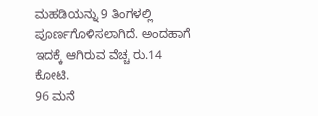ಮಹಡಿಯನ್ನು 9 ತಿಂಗಳಲ್ಲಿ ಪೂರ್ಣಗೊಳಿಸಲಾಗಿದೆ. ಅಂದಹಾಗೆ ಇದಕ್ಕೆ ಆಗಿರುವ ವೆಚ್ಚ ರು.14 ಕೋಟಿ.
96 ಮನೆ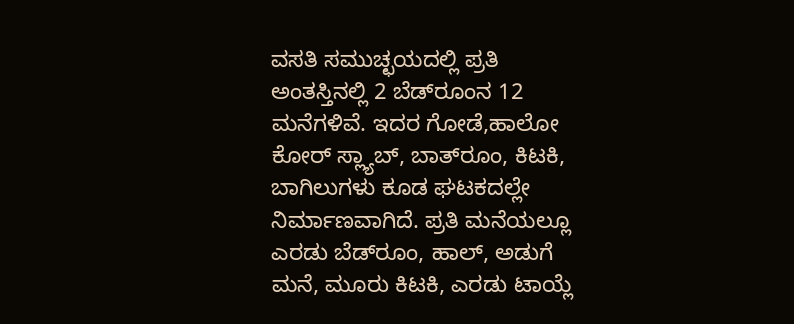ವಸತಿ ಸಮುಚ್ಛಯದಲ್ಲಿ ಪ್ರತಿ ಅಂತಸ್ತಿನಲ್ಲಿ 2 ಬೆಡ್‍ರೂಂನ 12 ಮನೆಗಳಿವೆ. ಇದರ ಗೋಡೆ,ಹಾಲೋ ಕೋರ್ ಸ್ಲ್ಯಾಬ್, ಬಾತ್‍ರೂಂ, ಕಿಟಕಿ, ಬಾಗಿಲುಗಳು ಕೂಡ ಘಟಕದಲ್ಲೇ ನಿರ್ಮಾಣವಾಗಿದೆ. ಪ್ರತಿ ಮನೆಯಲ್ಲೂ ಎರಡು ಬೆಡ್‍ರೂಂ, ಹಾಲ್, ಅಡುಗೆ ಮನೆ, ಮೂರು ಕಿಟಕಿ, ಎರಡು ಟಾಯ್ಲೆ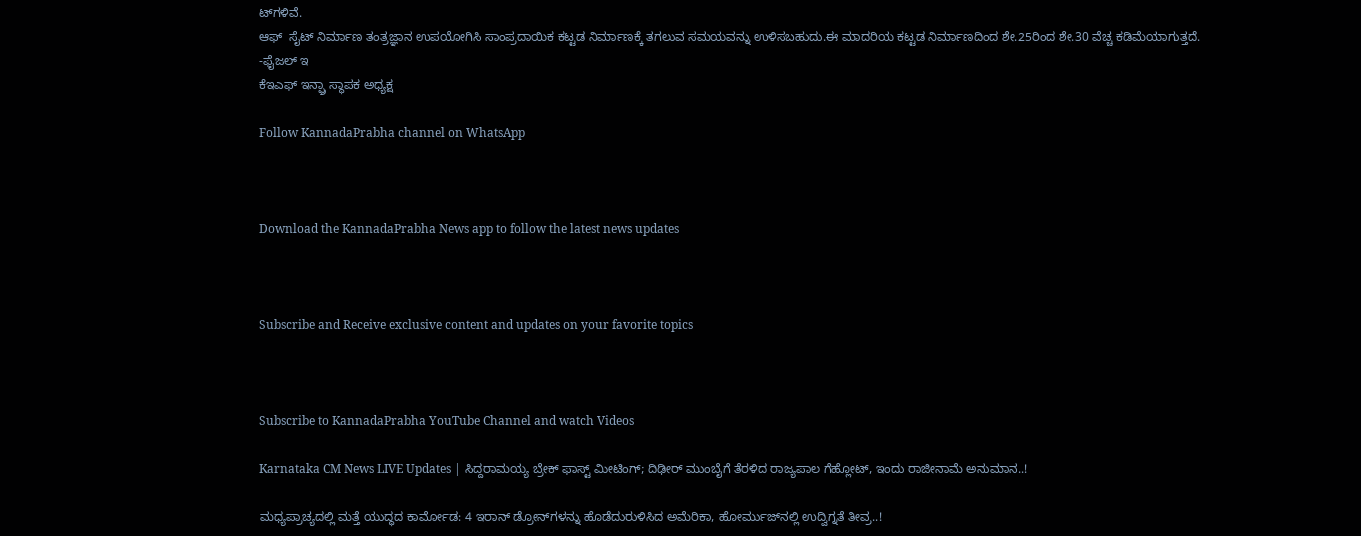ಟ್‍ಗಳಿವೆ.
ಆಫ್  ಸೈಟ್ ನಿರ್ಮಾಣ ತಂತ್ರಜ್ಞಾನ ಉಪಯೋಗಿಸಿ ಸಾಂಪ್ರದಾಯಿಕ ಕಟ್ಟಡ ನಿರ್ಮಾಣಕ್ಕೆ ತಗಲುವ ಸಮಯವನ್ನು ಉಳಿಸಬಹುದು.ಈ ಮಾದರಿಯ ಕಟ್ಟಡ ನಿರ್ಮಾಣದಿಂದ ಶೇ.25ರಿಂದ ಶೇ.30 ವೆಚ್ಚ ಕಡಿಮೆಯಾಗುತ್ತದೆ.
-ಫೈಜಲ್ ಇ
ಕೆಇಎಫ್ ಇನ್ಫ್ರಾ ಸ್ಥಾಪಕ ಅಧ್ಯಕ್ಷ

Follow KannadaPrabha channel on WhatsApp



Download the KannadaPrabha News app to follow the latest news updates



Subscribe and Receive exclusive content and updates on your favorite topics



Subscribe to KannadaPrabha YouTube Channel and watch Videos

Karnataka CM News LIVE Updates | ಸಿದ್ದರಾಮಯ್ಯ ಬ್ರೇಕ್ ಫಾಸ್ಟ್ ಮೀಟಿಂಗ್; ದಿಢೀರ್ ಮುಂಬೈಗೆ ತೆರಳಿದ ರಾಜ್ಯಪಾಲ ಗೆಹ್ಲೋಟ್, ಇಂದು ರಾಜೀನಾಮೆ ಅನುಮಾನ..!

ಮಧ್ಯಪ್ರಾಚ್ಯದಲ್ಲಿ ಮತ್ತೆ ಯುದ್ಧದ ಕಾರ್ಮೋಡ: 4 ಇರಾನ್ ಡ್ರೋನ್‌ಗಳನ್ನು ಹೊಡೆದುರುಳಿಸಿದ ಅಮೆರಿಕಾ, ಹೋರ್ಮುಜ್‌ನಲ್ಲಿ ಉದ್ವಿಗ್ನತೆ ತೀವ್ರ..!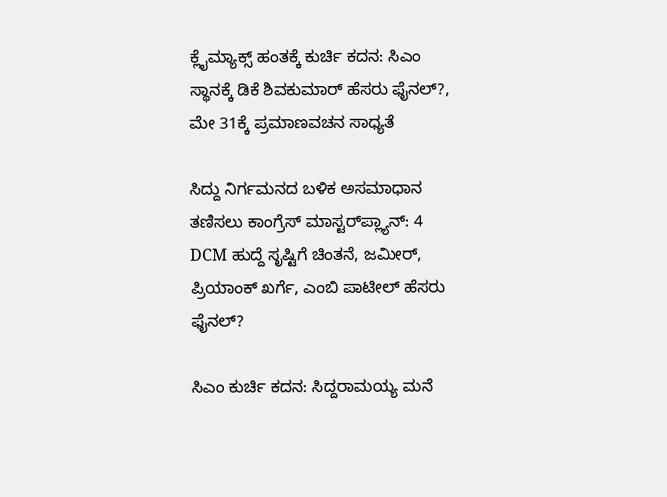ಕ್ಲೈಮ್ಯಾಕ್ಸ್‌ ಹಂತಕ್ಕೆ ಕುರ್ಚಿ ಕದನ: ಸಿಎಂ ಸ್ಥಾನಕ್ಕೆ ಡಿಕೆ ಶಿವಕುಮಾರ್ ಹೆಸರು ಫೈನಲ್?, ಮೇ 31ಕ್ಕೆ ಪ್ರಮಾಣವಚನ ಸಾಧ್ಯತೆ

ಸಿದ್ದು ನಿರ್ಗಮನದ ಬಳಿಕ ಅಸಮಾಧಾನ ತಣಿಸಲು ಕಾಂಗ್ರೆಸ್ ಮಾಸ್ಟರ್‌ಪ್ಲ್ಯಾನ್: 4 DCM ಹುದ್ದೆ ಸೃಷ್ಟಿಗೆ ಚಿಂತನೆ, ಜಮೀರ್, ಪ್ರಿಯಾಂಕ್ ಖರ್ಗೆ, ಎಂಬಿ ಪಾಟೀಲ್ ಹೆಸರು ಫೈನಲ್?

ಸಿಎಂ ಕುರ್ಚಿ ಕದನ: ಸಿದ್ದರಾಮಯ್ಯ ಮನೆ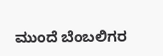ಮುಂದೆ ಬೆಂಬಲಿಗರ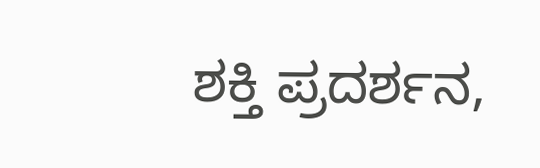ಶಕ್ತಿ ಪ್ರದರ್ಶನ,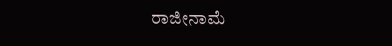ರಾಜೀನಾಮೆ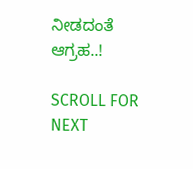ನೀಡದಂತೆ ಆಗ್ರಹ..!

SCROLL FOR NEXT